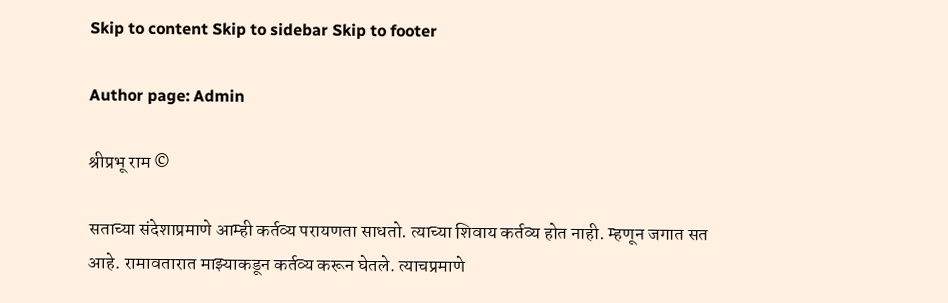Skip to content Skip to sidebar Skip to footer

Author page: Admin

श्रीप्रभू राम ©

सताच्या संदेशाप्रमाणे आम्ही कर्तव्य परायणता साधतो. त्याच्या शिवाय कर्तव्य होत नाही. म्हणून जगात सत आहे. रामावतारात माझ्याकडून कर्तव्य करून घेतले. त्याचप्रमाणे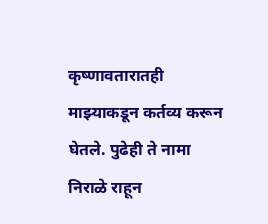कृष्णावतारातही माझ्याकडून कर्तव्य करून घेतले. पुढेही ते नामा निराळे राहून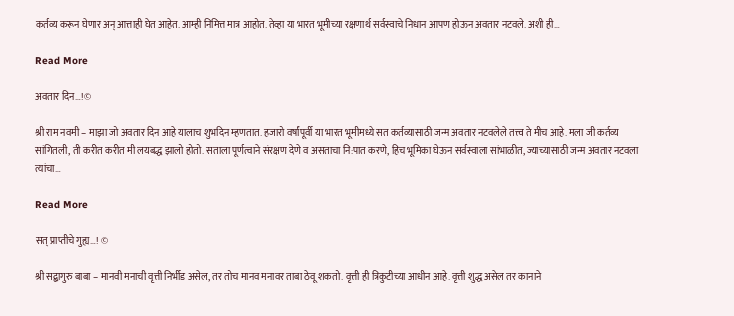कर्तव्य करून घेणार अन् आत्ताही घेत आहेत. आम्ही निमित्त मात्र आहोत. तेव्हा या भारत भूमीच्या रक्षणार्थ सर्वस्वाचे निधान आपण होऊन अवतार नटवले. अशी ही…

Read More

अवतार दिन…!©

श्री राम नवमी – माझा जो अवतार दिन आहे यालाच शुभदिन म्हणतात. हजारो वर्षांपूर्वी या भारत भूमीमध्ये सत कर्तव्यासाठी जन्म अवतार नटवलेले तत्त्व ते मीच आहे. मला जी कर्तव्य सांगितली, ती करीत करीत मी लयबद्ध झालो होतो. सताला पूर्णत्वाने संरक्षण देणे व असताचा नि:पात करणे, हिच भूमिका घेऊन सर्वस्वाला सांभाळीत, ज्याच्यासाठी जन्म अवतार नटवला त्यांचा…

Read More

सत् प्राप्तीचे गुह्य…! ©

श्री सद्बागुरु बाबा – मानवी मनाची वृत्ती निर्भीड असेल, तर तोच मानव मनावर ताबा ठेवू शकतो. वृत्ती ही त्रिकुटीच्या आधीन आहे. वृत्ती शुद्ध असेल तर कानाने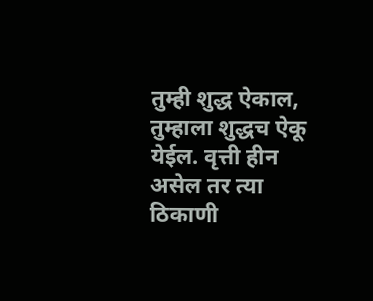तुम्ही शुद्ध ऐकाल, तुम्हाला शुद्धच ऐकू येईल. वृत्ती हीन असेल तर त्या ठिकाणी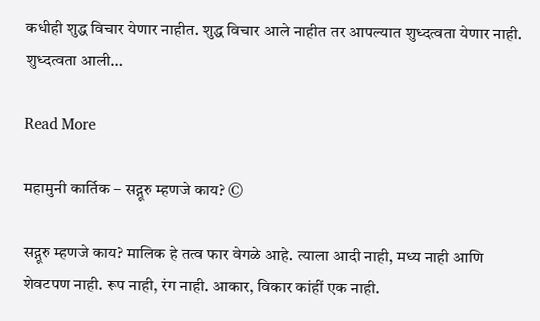कधीही शुद्ध विचार येणार नाहीत. शुद्ध विचार आले नाहीत तर आपल्यात शुध्दत्वता येणार नाही. शुध्दत्वता आली…

Read More

महामुनी कार्तिक – सद्गूरु म्हणजे काय? ©

सद्गूरु म्हणजे काय? मालिक हे तत्व फार वेगळे आहे. त्याला आदी नाही, मध्य नाही आणि शेवटपण नाही. रूप नाही, रंग नाही. आकार, विकार कांहीं एक नाही.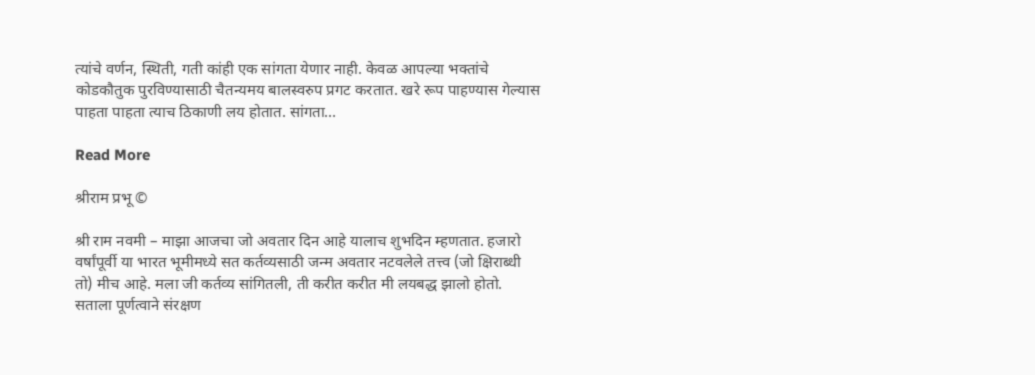त्यांचे वर्णन, स्थिती, गती कांही एक सांगता येणार नाही. केवळ आपल्या भक्तांचे कोडकौतुक पुरविण्यासाठी चैतन्यमय बालस्वरुप प्रगट करतात. खरे रूप पाहण्यास गेल्यास पाहता पाहता त्याच ठिकाणी लय होतात. सांगता…

Read More

श्रीराम प्रभू ©

श्री राम नवमी – माझा आजचा जो अवतार दिन आहे यालाच शुभदिन म्हणतात. हजारो वर्षांपूर्वी या भारत भूमीमध्ये सत कर्तव्यसाठी जन्म अवतार नटवलेले तत्त्व (जो क्षिराब्धी तो) मीच आहे. मला जी कर्तव्य सांगितली, ती करीत करीत मी लयबद्ध झालो होतो. सताला पूर्णत्वाने संरक्षण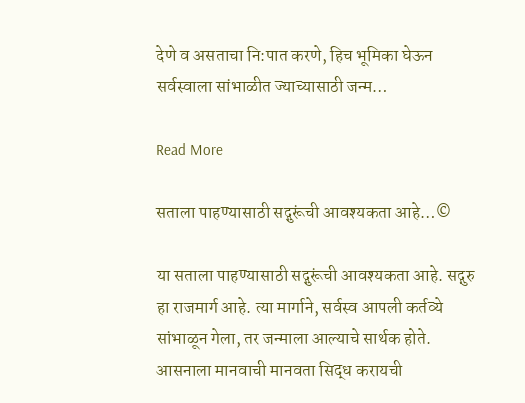देणे व असताचा नि:पात करणे, हिच भूमिका घेऊन सर्वस्वाला सांभाळीत ज्याच्यासाठी जन्म…

Read More

सताला पाहण्यासाठी सद्गुरूंची आवश्यकता आहे…©

या सताला पाहण्यासाठी सद्गुरूंची आवश्यकता आहे. सद्गुरु हा राजमार्ग आहे. त्या मार्गाने, सर्वस्व आपली कर्तव्ये सांभाळून गेला, तर जन्माला आल्याचे सार्थक होते. आसनाला मानवाची मानवता सिद्ध करायची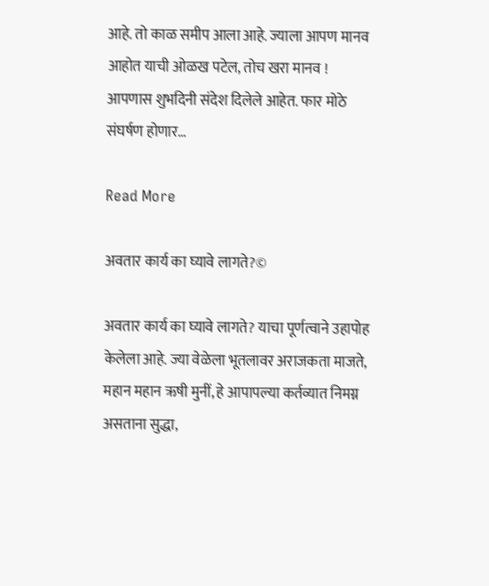आहे. तो काळ समीप आला आहे. ज्याला आपण मानव आहोत याची ओळख पटेल, तोच खरा मानव ! आपणास शुभदिनी संदेश दिलेले आहेत. फार मोठे संघर्षण होणार…

Read More

अवतार कार्य का घ्यावे लागते?©

अवतार कार्य का घ्यावे लागते? याचा पूर्णत्वाने उहापोह केलेला आहे. ज्या वेळेला भूतलावर अराजकता माजते, महान महान ऋषी मुनीं, हे आपापल्या कर्तव्यात निमग्न असताना सुद्धा,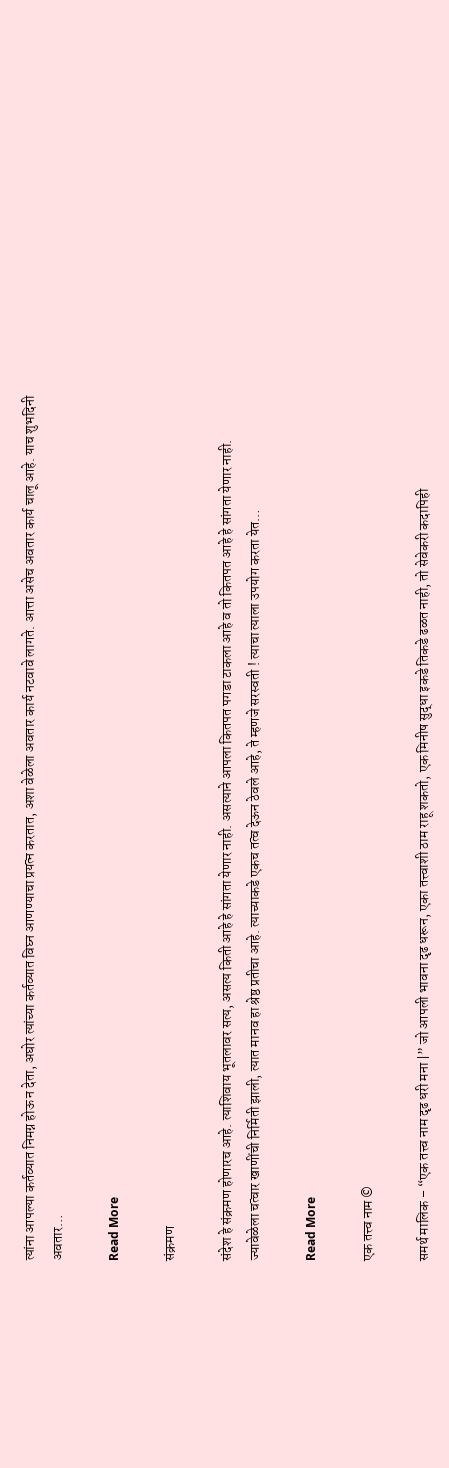त्यांना आपल्या कर्तव्यात निमग्न होऊ न देता, अघोर त्यांच्या कर्तव्यात विघ्न आणण्याचा प्रयत्न करतात, अशा वेळेला अवतार कार्य नटवावे लागते. आत्ता असेच अवतार कार्य चालू आहे. याच शुभदिनी अवतार…

Read More

संक्रमण

संदेश हे संक्रमण होणारच आहे. त्याशिवाय भूतलावर सत्य, असत्य किती आहे हे सांगता येणार नाही. असत्याने आपला कितपत पगडा टाकला आहे व तो कितपत आहे हे सांगता येणार नाही. ज्यावेळेला चत्वार खाणींची निर्मिती झाली, त्यात मानव हा श्रेष्ठ प्रतीचा आहे. त्याच्याकडे एकच तत्व देऊन ठेवले आहे, ते म्हणजे सरस्वती ! त्याचा त्याला उपयोग करता येत…

Read More

एक तत्त्व नाम ©

समर्थ मालिक – “एक तत्त्व नाम दृढ धरी मना |” जो आपली भावना दृढ धरून, एका तत्त्वाशी ठाम राहू शकतो, एक मिनीष सुद्धा इकडे तिकडे ढळत नाही, तो सेवेकरी कदापिही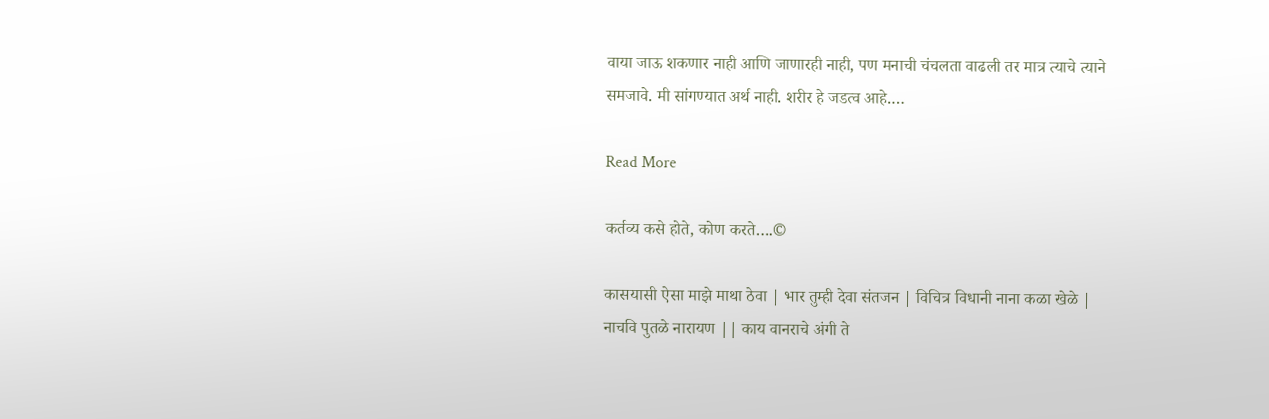वाया जाऊ शकणार नाही आणि जाणारही नाही, पण मनाची चंचलता वाढली तर मात्र त्याचे त्याने समजावे. मी सांगण्यात अर्थ नाही. शरीर हे जडत्व आहे.…

Read More

कर्तव्य कसे होते, कोण करते….©

कासयासी ऐसा माझे माथा ठेवा | भार तुम्ही देवा संतजन | विचित्र विधानी नाना कळा खेळे | नाचवि पुतळे नारायण || काय वानराचे अंगी ते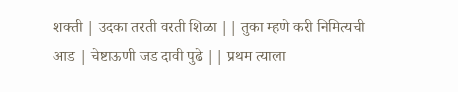शक्ती | उदका तरती वरती शिळा || तुका म्हणे करी निमित्यची आड | चेष्टाऊणी जड दावी पुढे || प्रथम त्याला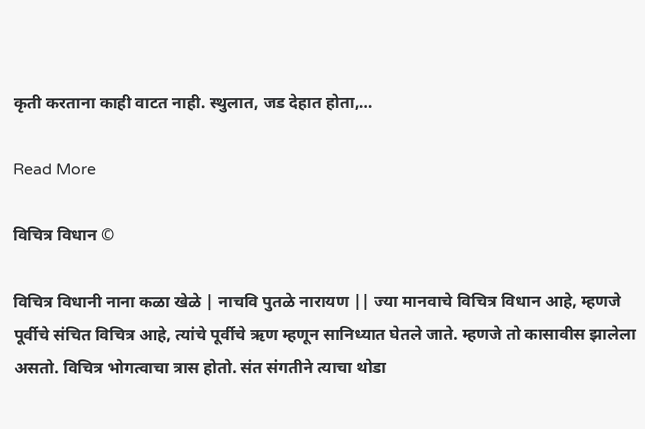कृती करताना काही वाटत नाही. स्थुलात, जड देहात होता,…

Read More

विचित्र विधान ©

विचित्र विधानी नाना कळा खेळे | नाचवि पुतळे नारायण || ज्या मानवाचे विचित्र विधान आहे, म्हणजे पूर्वीचे संचित विचित्र आहे, त्यांचे पूर्वीचे ऋण म्हणून सानिध्यात घेतले जाते. म्हणजे तो कासावीस झालेला असतो. विचित्र भोगत्वाचा त्रास होतो. संत संगतीने त्याचा थोडा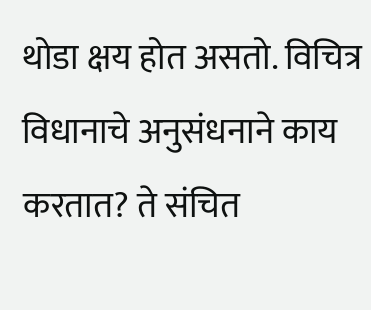थोडा क्षय होत असतो. विचित्र विधानाचे अनुसंधनाने काय करतात? ते संचित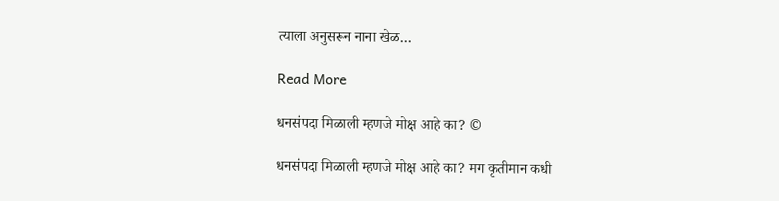त्याला अनुसरून नाना खेळ…

Read More

धनसंपदा मिळाली म्हणजे मोक्ष आहे का? ©

धनसंपदा मिळाली म्हणजे मोक्ष आहे का? मग कृतीमान कधी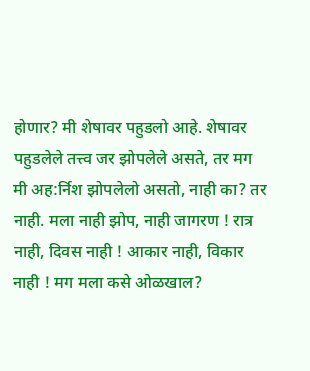होणार? मी शेषावर पहुडलो आहे. शेषावर पहुडलेले तत्त्व जर झोपलेले असते, तर मग मी अह:र्निश झोपलेलो असतो, नाही का? तर नाही. मला नाही झोप, नाही जागरण ! रात्र नाही, दिवस नाही ! आकार नाही, विकार नाही ! मग मला कसे ओळखाल?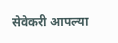सेवेकरी आपल्या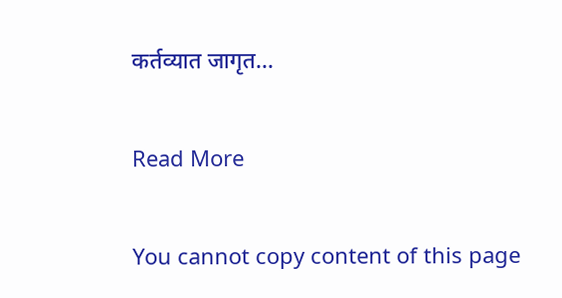कर्तव्यात जागृत…

Read More

You cannot copy content of this page